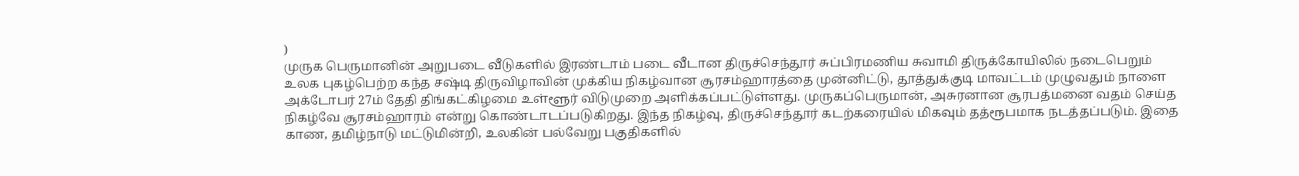)
முருக பெருமானின் அறுபடை வீடுகளில் இரண்டாம் படை வீடான திருச்செந்தூர் சுப்பிரமணிய சுவாமி திருக்கோயிலில் நடைபெறும் உலக புகழ்பெற்ற கந்த சஷ்டி திருவிழாவின் முக்கிய நிகழ்வான சூரசம்ஹாரத்தை முன்னிட்டு, தூத்துக்குடி மாவட்டம் முழுவதும் நாளை அக்டோபர் 27ம் தேதி திங்கட்கிழமை உள்ளூர் விடுமுறை அளிக்கப்பட்டுள்ளது. முருகப்பெருமான், அசுரனான சூரபத்மனை வதம் செய்த நிகழ்வே சூரசம்ஹாரம் என்று கொண்டாடப்படுகிறது. இந்த நிகழ்வு, திருச்செந்தூர் கடற்கரையில் மிகவும் தத்ரூபமாக நடத்தப்படும். இதை காண, தமிழ்நாடு மட்டுமின்றி, உலகின் பல்வேறு பகுதிகளில்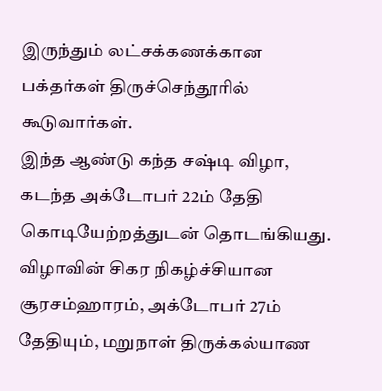இருந்தும் லட்சக்கணக்கான பக்தர்கள் திருச்செந்தூரில் கூடுவார்கள்.
இந்த ஆண்டு கந்த சஷ்டி விழா, கடந்த அக்டோபர் 22ம் தேதி கொடியேற்றத்துடன் தொடங்கியது. விழாவின் சிகர நிகழ்ச்சியான சூரசம்ஹாரம், அக்டோபர் 27ம் தேதியும், மறுநாள் திருக்கல்யாண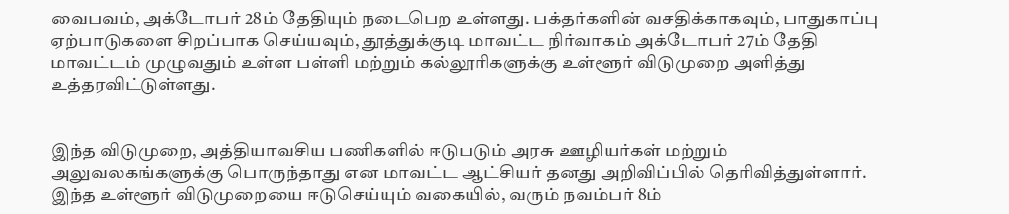வைபவம், அக்டோபர் 28ம் தேதியும் நடைபெற உள்ளது. பக்தர்களின் வசதிக்காகவும், பாதுகாப்பு ஏற்பாடுகளை சிறப்பாக செய்யவும், தூத்துக்குடி மாவட்ட நிர்வாகம் அக்டோபர் 27ம் தேதி மாவட்டம் முழுவதும் உள்ள பள்ளி மற்றும் கல்லூரிகளுக்கு உள்ளூர் விடுமுறை அளித்து உத்தரவிட்டுள்ளது.


இந்த விடுமுறை, அத்தியாவசிய பணிகளில் ஈடுபடும் அரசு ஊழியர்கள் மற்றும் அலுவலகங்களுக்கு பொருந்தாது என மாவட்ட ஆட்சியர் தனது அறிவிப்பில் தெரிவித்துள்ளார். இந்த உள்ளூர் விடுமுறையை ஈடுசெய்யும் வகையில், வரும் நவம்பர் 8ம்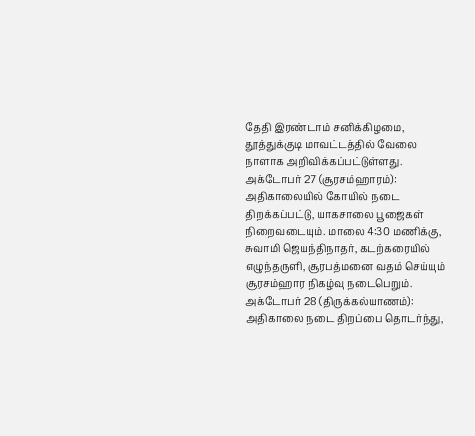தேதி இரண்டாம் சனிக்கிழமை, தூத்துக்குடி மாவட்டத்தில் வேலை நாளாக அறிவிக்கப்பட்டுள்ளது.
அக்டோபர் 27 (சூரசம்ஹாரம்): அதிகாலையில் கோயில் நடை திறக்கப்பட்டு, யாகசாலை பூஜைகள் நிறைவடையும். மாலை 4:30 மணிக்கு, சுவாமி ஜெயந்திநாதர், கடற்கரையில் எழுந்தருளி, சூரபத்மனை வதம் செய்யும் சூரசம்ஹார நிகழ்வு நடைபெறும்.
அக்டோபர் 28 (திருக்கல்யாணம்): அதிகாலை நடை திறப்பை தொடர்ந்து,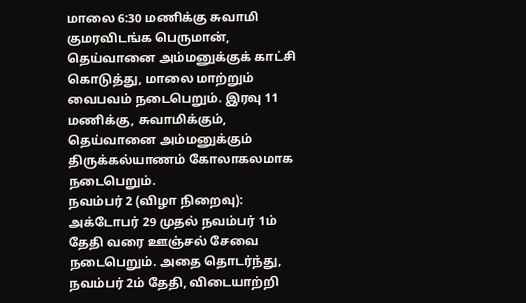மாலை 6:30 மணிக்கு சுவாமி குமரவிடங்க பெருமான், தெய்வானை அம்மனுக்குக் காட்சி கொடுத்து, மாலை மாற்றும் வைபவம் நடைபெறும். இரவு 11 மணிக்கு, சுவாமிக்கும், தெய்வானை அம்மனுக்கும் திருக்கல்யாணம் கோலாகலமாக நடைபெறும்.
நவம்பர் 2 (விழா நிறைவு): அக்டோபர் 29 முதல் நவம்பர் 1ம் தேதி வரை ஊஞ்சல் சேவை நடைபெறும். அதை தொடர்ந்து, நவம்பர் 2ம் தேதி, விடையாற்றி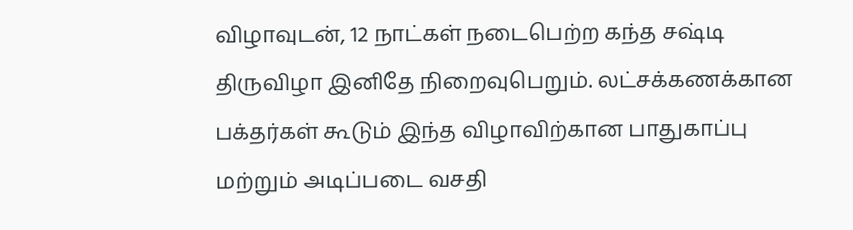விழாவுடன், 12 நாட்கள் நடைபெற்ற கந்த சஷ்டி திருவிழா இனிதே நிறைவுபெறும். லட்சக்கணக்கான பக்தர்கள் கூடும் இந்த விழாவிற்கான பாதுகாப்பு மற்றும் அடிப்படை வசதி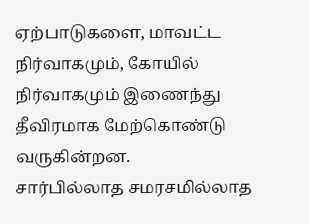ஏற்பாடுகளை, மாவட்ட நிர்வாகமும், கோயில் நிர்வாகமும் இணைந்து தீவிரமாக மேற்கொண்டு வருகின்றன.
சார்பில்லாத சமரசமில்லாத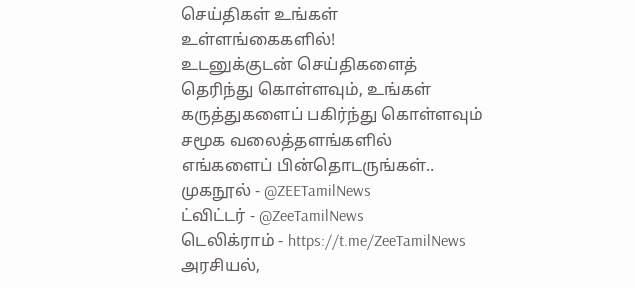செய்திகள் உங்கள் உள்ளங்கைகளில்!
உடனுக்குடன் செய்திகளைத் தெரிந்து கொள்ளவும், உங்கள் கருத்துகளைப் பகிர்ந்து கொள்ளவும் சமூக வலைத்தளங்களில் எங்களைப் பின்தொடருங்கள்..
முகநூல் - @ZEETamilNews
ட்விட்டர் - @ZeeTamilNews
டெலிக்ராம் - https://t.me/ZeeTamilNews
அரசியல்,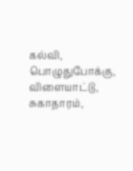கல்வி, பொழுதுபோக்கு, விளையாட்டு, சுகாதாரம்,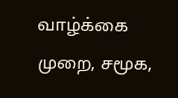வாழ்க்கை முறை, சமூக,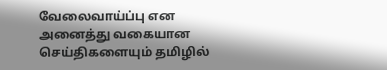வேலைவாய்ப்பு என அனைத்து வகையான செய்திகளையும் தமிழில்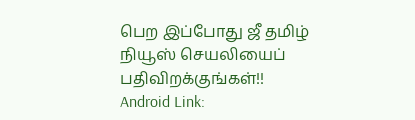பெற இப்போது ஜீ தமிழ் நியூஸ் செயலியைப் பதிவிறக்குங்கள்!!
Android Link: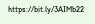https://bit.ly/3AIMb22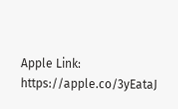Apple Link: https://apple.co/3yEataJ